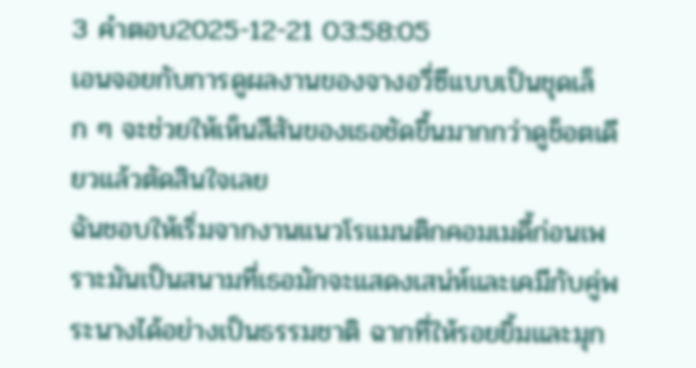3 คำตอบ2025-12-21 03:58:05
เอนจอยกับการดูผลงานของจางอวี่ซีแบบเป็นชุดเล็ก ๆ จะช่วยให้เห็นสีสันของเธอชัดขึ้นมากกว่าดูช็อตเดียวแล้วตัดสินใจเลย
ฉันชอบให้เริ่มจากงานแนวโรแมนติกคอมเมดี้ก่อนเพราะมันเป็นสนามที่เธอมักจะแสดงเสน่ห์และเคมีกับคู่พระนางได้อย่างเป็นธรรมชาติ ฉากที่ให้รอยยิ้มและมุก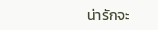น่ารักจะ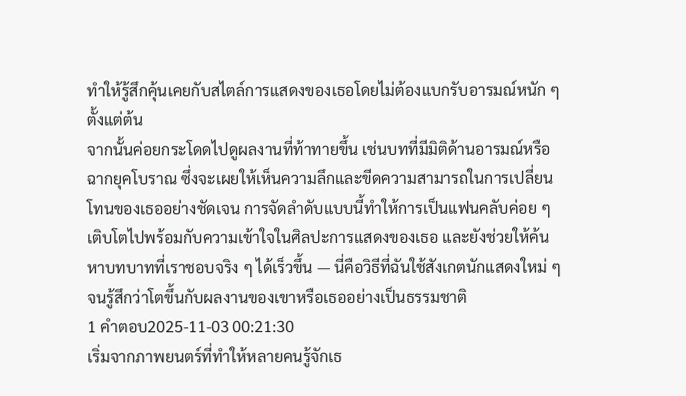ทำให้รู้สึกคุ้นเคยกับสไตล์การแสดงของเธอโดยไม่ต้องแบกรับอารมณ์หนัก ๆ ตั้งแต่ต้น
จากนั้นค่อยกระโดดไปดูผลงานที่ท้าทายขึ้น เช่นบทที่มีมิติด้านอารมณ์หรือฉากยุคโบราณ ซึ่งจะเผยให้เห็นความลึกและขีดความสามารถในการเปลี่ยนโทนของเธออย่างชัดเจน การจัดลำดับแบบนี้ทำให้การเป็นแฟนคลับค่อย ๆ เติบโตไปพร้อมกับความเข้าใจในศิลปะการแสดงของเธอ และยังช่วยให้ค้นหาบทบาทที่เราชอบจริง ๆ ได้เร็วขึ้น — นี่คือวิธีที่ฉันใช้สังเกตนักแสดงใหม่ ๆ จนรู้สึกว่าโตขึ้นกับผลงานของเขาหรือเธออย่างเป็นธรรมชาติ
1 คำตอบ2025-11-03 00:21:30
เริ่มจากภาพยนตร์ที่ทำให้หลายคนรู้จักเธ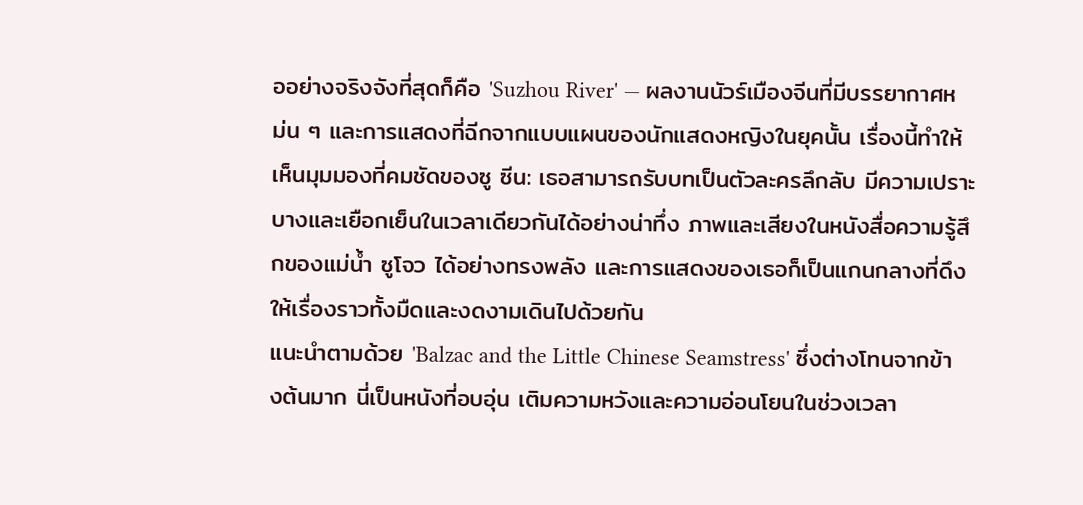ออย่างจริงจังที่สุดก็คือ 'Suzhou River' — ผลงานนัวร์เมืองจีนที่มีบรรยากาศหม่น ๆ และการแสดงที่ฉีกจากแบบแผนของนักแสดงหญิงในยุคนั้น เรื่องนี้ทำให้เห็นมุมมองที่คมชัดของซู ซีน: เธอสามารถรับบทเป็นตัวละครลึกลับ มีความเปราะบางและเยือกเย็นในเวลาเดียวกันได้อย่างน่าทึ่ง ภาพและเสียงในหนังสื่อความรู้สึกของแม่น้ำ ซูโจว ได้อย่างทรงพลัง และการแสดงของเธอก็เป็นแกนกลางที่ดึงให้เรื่องราวทั้งมืดและงดงามเดินไปด้วยกัน
แนะนำตามด้วย 'Balzac and the Little Chinese Seamstress' ซึ่งต่างโทนจากข้างต้นมาก นี่เป็นหนังที่อบอุ่น เติมความหวังและความอ่อนโยนในช่วงเวลา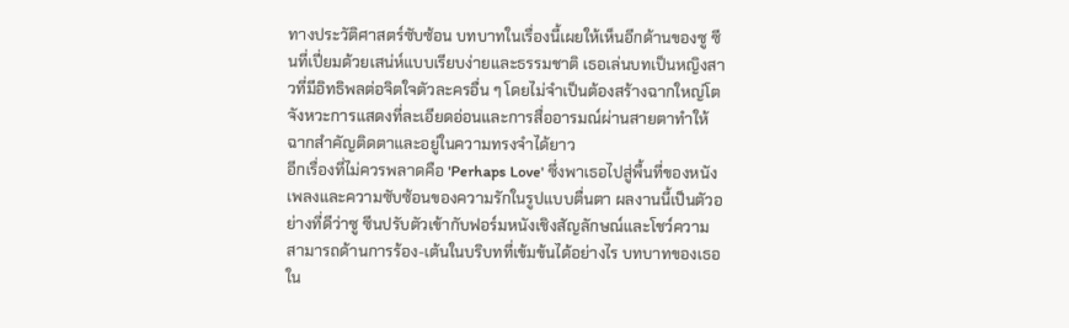ทางประวัติศาสตร์ซับซ้อน บทบาทในเรื่องนี้เผยให้เห็นอีกด้านของซู ซีนที่เปี่ยมด้วยเสน่ห์แบบเรียบง่ายและธรรมชาติ เธอเล่นบทเป็นหญิงสาวที่มีอิทธิพลต่อจิตใจตัวละครอื่น ๆ โดยไม่จำเป็นต้องสร้างฉากใหญ่โต จังหวะการแสดงที่ละเอียดอ่อนและการสื่ออารมณ์ผ่านสายตาทำให้ฉากสำคัญติดตาและอยู่ในความทรงจำได้ยาว
อีกเรื่องที่ไม่ควรพลาดคือ 'Perhaps Love' ซึ่งพาเธอไปสู่พื้นที่ของหนังเพลงและความซับซ้อนของความรักในรูปแบบตื่นตา ผลงานนี้เป็นตัวอย่างที่ดีว่าซู ซีนปรับตัวเข้ากับฟอร์มหนังเชิงสัญลักษณ์และโชว์ความสามารถด้านการร้อง-เต้นในบริบทที่เข้มข้นได้อย่างไร บทบาทของเธอใน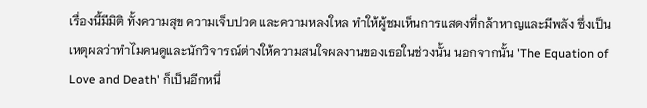เรื่องนี้มีมิติ ทั้งความสุข ความเจ็บปวด และความหลงใหล ทำให้ผู้ชมเห็นการแสดงที่กล้าหาญและมีพลัง ซึ่งเป็นเหตุผลว่าทำไมคนดูและนักวิจารณ์ต่างให้ความสนใจผลงานของเธอในช่วงนั้น นอกจากนั้น 'The Equation of Love and Death' ก็เป็นอีกหนึ่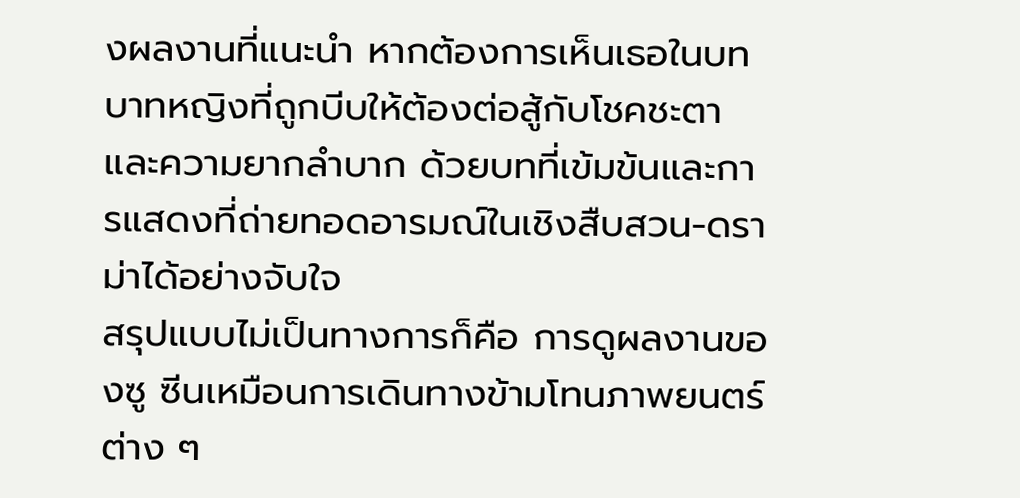งผลงานที่แนะนำ หากต้องการเห็นเธอในบทบาทหญิงที่ถูกบีบให้ต้องต่อสู้กับโชคชะตาและความยากลำบาก ด้วยบทที่เข้มข้นและการแสดงที่ถ่ายทอดอารมณ์ในเชิงสืบสวน-ดราม่าได้อย่างจับใจ
สรุปแบบไม่เป็นทางการก็คือ การดูผลงานของซู ซีนเหมือนการเดินทางข้ามโทนภาพยนตร์ต่าง ๆ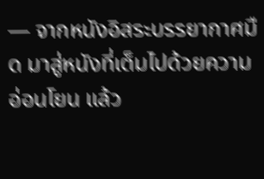— จากหนังอิสระบรรยากาศมืด มาสู่หนังที่เต็มไปด้วยความอ่อนโยน แล้ว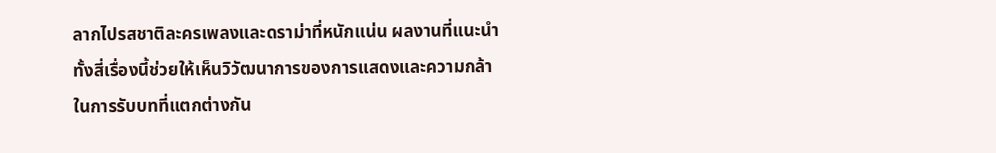ลากไปรสชาติละครเพลงและดราม่าที่หนักแน่น ผลงานที่แนะนำทั้งสี่เรื่องนี้ช่วยให้เห็นวิวัฒนาการของการแสดงและความกล้าในการรับบทที่แตกต่างกัน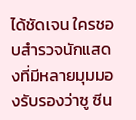ได้ชัดเจน ใครชอบสำรวจนักแสดงที่มีหลายมุมมองรับรองว่าซู ซีน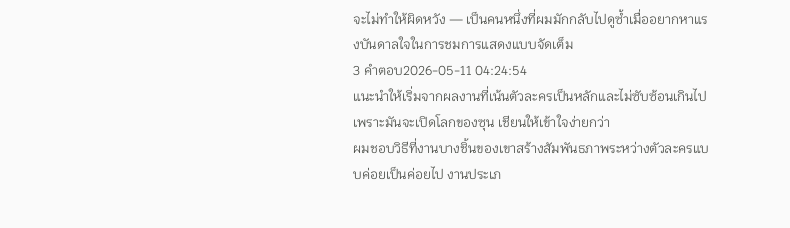จะไม่ทำให้ผิดหวัง — เป็นคนหนึ่งที่ผมมักกลับไปดูซ้ำเมื่ออยากหาแรงบันดาลใจในการชมการแสดงแบบจัดเต็ม
3 คำตอบ2026-05-11 04:24:54
แนะนำให้เริ่มจากผลงานที่เน้นตัวละครเป็นหลักและไม่ซับซ้อนเกินไป เพราะมันจะเปิดโลกของซุน เชียนให้เข้าใจง่ายกว่า
ผมชอบวิธีที่งานบางชิ้นของเขาสร้างสัมพันธภาพระหว่างตัวละครแบบค่อยเป็นค่อยไป งานประเภ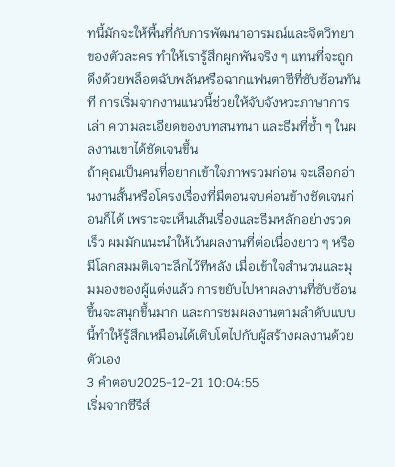ทนี้มักจะให้พื้นที่กับการพัฒนาอารมณ์และจิตวิทยาของตัวละคร ทำให้เรารู้สึกผูกพันจริง ๆ แทนที่จะถูกดึงด้วยพล็อตฉับพลันหรือฉากแฟนตาซีที่ซับซ้อนทันที การเริ่มจากงานแนวนี้ช่วยให้จับจังหวะภาษาการเล่า ความละเอียดของบทสนทนา และธีมที่ซ้ำ ๆ ในผลงานเขาได้ชัดเจนขึ้น
ถ้าคุณเป็นคนที่อยากเข้าใจภาพรวมก่อน จะเลือกอ่านงานสั้นหรือโครงเรื่องที่มีตอนจบค่อนข้างชัดเจนก่อนก็ได้ เพราะจะเห็นเส้นเรื่องและธีมหลักอย่างรวดเร็ว ผมมักแนะนำให้เว้นผลงานที่ต่อเนื่องยาว ๆ หรือมีโลกสมมติเจาะลึกไว้ทีหลัง เมื่อเข้าใจสำนวนและมุมมองของผู้แต่งแล้ว การขยับไปหาผลงานที่ซับซ้อนขึ้นจะสนุกขึ้นมาก และการชมผลงานตามลำดับแบบนี้ทำให้รู้สึกเหมือนได้เติบโตไปกับผู้สร้างผลงานด้วยตัวเอง
3 คำตอบ2025-12-21 10:04:55
เริ่มจากซีรีส์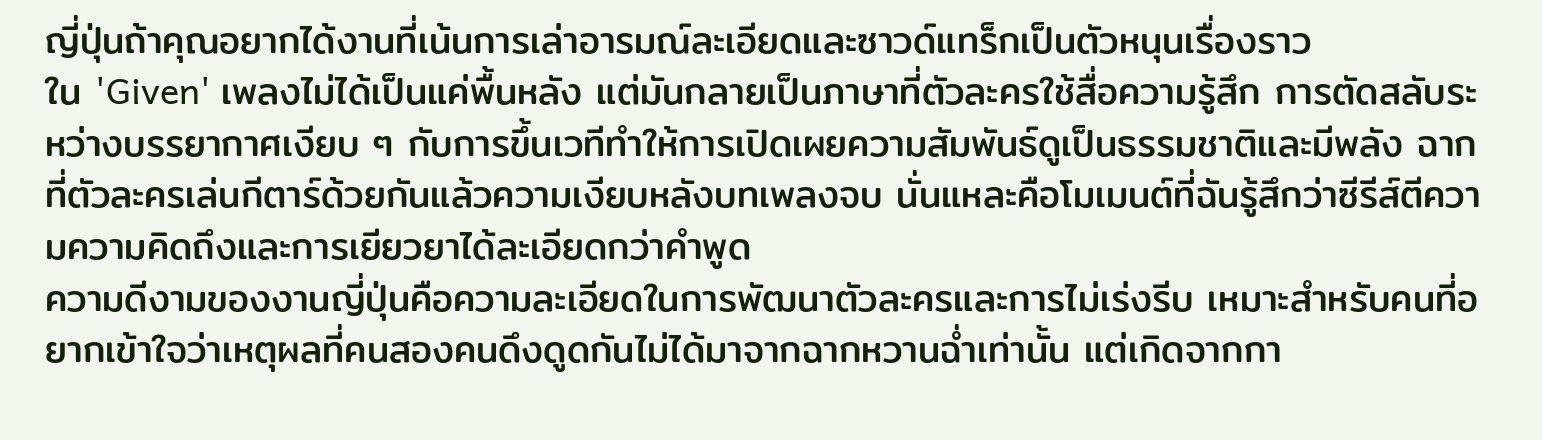ญี่ปุ่นถ้าคุณอยากได้งานที่เน้นการเล่าอารมณ์ละเอียดและซาวด์แทร็กเป็นตัวหนุนเรื่องราว
ใน 'Given' เพลงไม่ได้เป็นแค่พื้นหลัง แต่มันกลายเป็นภาษาที่ตัวละครใช้สื่อความรู้สึก การตัดสลับระหว่างบรรยากาศเงียบ ๆ กับการขึ้นเวทีทำให้การเปิดเผยความสัมพันธ์ดูเป็นธรรมชาติและมีพลัง ฉากที่ตัวละครเล่นกีตาร์ด้วยกันแล้วความเงียบหลังบทเพลงจบ นั่นแหละคือโมเมนต์ที่ฉันรู้สึกว่าซีรีส์ตีความความคิดถึงและการเยียวยาได้ละเอียดกว่าคำพูด
ความดีงามของงานญี่ปุ่นคือความละเอียดในการพัฒนาตัวละครและการไม่เร่งรีบ เหมาะสำหรับคนที่อยากเข้าใจว่าเหตุผลที่คนสองคนดึงดูดกันไม่ได้มาจากฉากหวานฉ่ำเท่านั้น แต่เกิดจากกา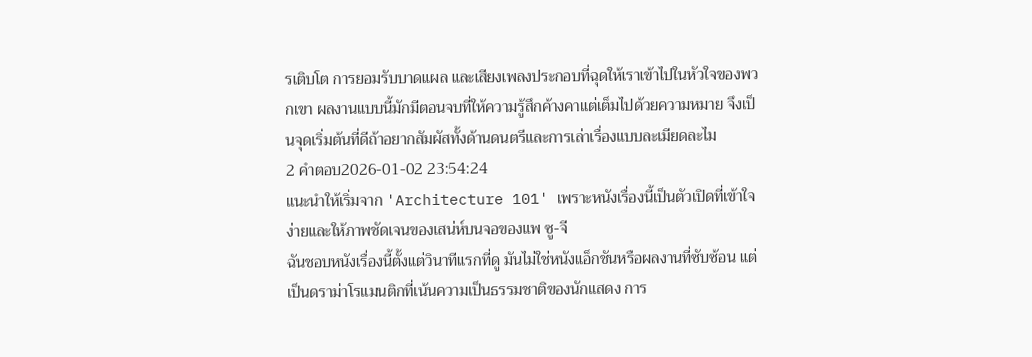รเติบโต การยอมรับบาดแผล และเสียงเพลงประกอบที่ฉุดให้เราเข้าไปในหัวใจของพวกเขา ผลงานแบบนี้มักมีตอนจบที่ให้ความรู้สึกค้างคาแต่เต็มไปด้วยความหมาย จึงเป็นจุดเริ่มต้นที่ดีถ้าอยากสัมผัสทั้งด้านดนตรีและการเล่าเรื่องแบบละเมียดละไม
2 คำตอบ2026-01-02 23:54:24
แนะนำให้เริ่มจาก 'Architecture 101' เพราะหนังเรื่องนี้เป็นตัวเปิดที่เข้าใจง่ายและให้ภาพชัดเจนของเสน่ห์บนจอของแพ ซู-จี
ฉันชอบหนังเรื่องนี้ตั้งแต่วินาทีแรกที่ดู มันไม่ใช่หนังแอ็กชันหรือผลงานที่ซับซ้อน แต่เป็นดราม่าโรแมนติกที่เน้นความเป็นธรรมชาติของนักแสดง การ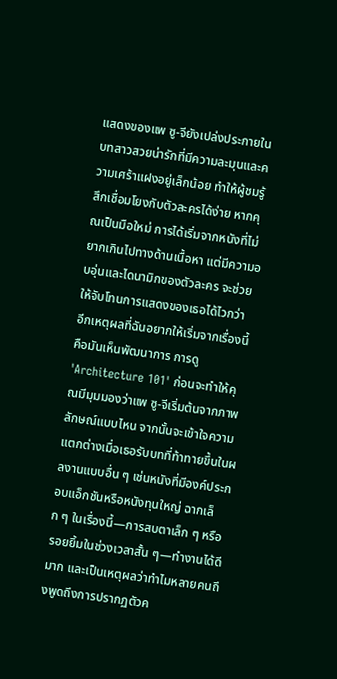แสดงของแพ ซู-จียังเปล่งประกายในบทสาวสวยน่ารักที่มีความละมุนและความเศร้าแฝงอยู่เล็กน้อย ทำให้ผู้ชมรู้สึกเชื่อมโยงกับตัวละครได้ง่าย หากคุณเป็นมือใหม่ การได้เริ่มจากหนังที่ไม่ยากเกินไปทางด้านเนื้อหา แต่มีความอบอุ่นและไดนามิกของตัวละคร จะช่วยให้จับโทนการแสดงของเธอได้ไวกว่า
อีกเหตุผลที่ฉันอยากให้เริ่มจากเรื่องนี้คือมันเห็นพัฒนาการ การดู 'Architecture 101' ก่อนจะทำให้คุณมีมุมมองว่าแพ ซู-จีเริ่มต้นจากภาพลักษณ์แบบไหน จากนั้นจะเข้าใจความแตกต่างเมื่อเธอรับบทที่ท้าทายขึ้นในผลงานแบบอื่น ๆ เช่นหนังที่มีองค์ประกอบแอ็กชันหรือหนังทุนใหญ่ ฉากเล็ก ๆ ในเรื่องนี้—การสบตาเล็ก ๆ หรือรอยยิ้มในช่วงเวลาสั้น ๆ—ทำงานได้ดีมาก และเป็นเหตุผลว่าทำไมหลายคนถึงพูดถึงการปรากฏตัวค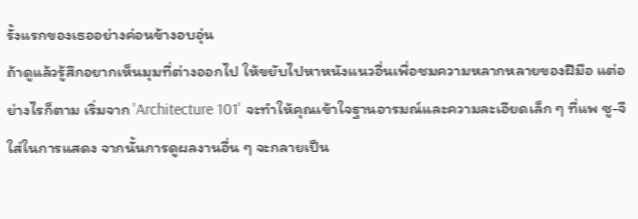รั้งแรกของเธออย่างค่อนข้างอบอุ่น
ถ้าดูแล้วรู้สึกอยากเห็นมุมที่ต่างออกไป ให้ขยับไปหาหนังแนวอื่นเพื่อชมความหลากหลายของฝีมือ แต่อย่างไรก็ตาม เริ่มจาก 'Architecture 101' จะทำให้คุณเข้าใจฐานอารมณ์และความละเอียดเล็ก ๆ ที่แพ ซู-จีใส่ในการแสดง จากนั้นการดูผลงานอื่น ๆ จะกลายเป็น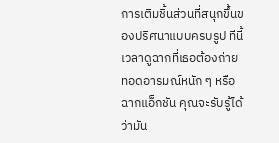การเติมชิ้นส่วนที่สนุกขึ้นของปริศนาแบบครบรูป ทีนี้เวลาดูฉากที่เธอต้องถ่ายทอดอารมณ์หนัก ๆ หรือฉากแอ็กชัน คุณจะรับรู้ได้ว่ามัน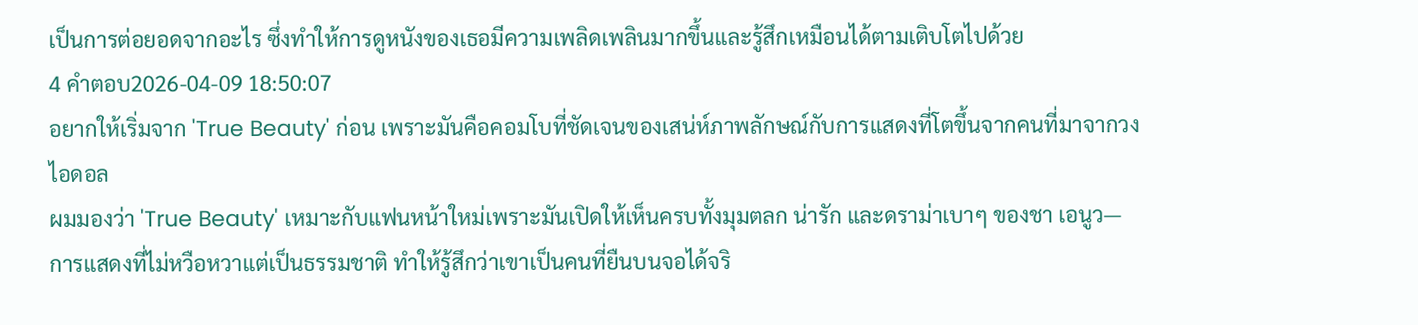เป็นการต่อยอดจากอะไร ซึ่งทำให้การดูหนังของเธอมีความเพลิดเพลินมากขึ้นและรู้สึกเหมือนได้ตามเติบโตไปด้วย
4 คำตอบ2026-04-09 18:50:07
อยากให้เริ่มจาก 'True Beauty' ก่อน เพราะมันคือคอมโบที่ชัดเจนของเสน่ห์ภาพลักษณ์กับการแสดงที่โตขึ้นจากคนที่มาจากวงไอดอล
ผมมองว่า 'True Beauty' เหมาะกับแฟนหน้าใหม่เพราะมันเปิดให้เห็นครบทั้งมุมตลก น่ารัก และดราม่าเบาๆ ของชา เอนูว—การแสดงที่ไม่หวือหวาแต่เป็นธรรมชาติ ทำให้รู้สึกว่าเขาเป็นคนที่ยืนบนจอได้จริ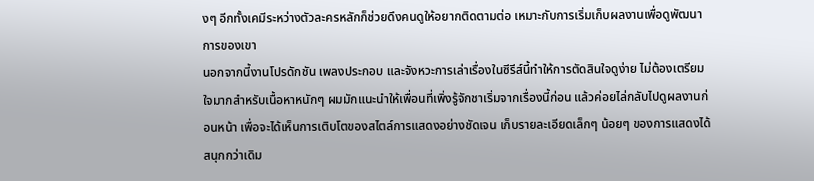งๆ อีกทั้งเคมีระหว่างตัวละครหลักก็ช่วยดึงคนดูให้อยากติดตามต่อ เหมาะกับการเริ่มเก็บผลงานเพื่อดูพัฒนาการของเขา
นอกจากนี้งานโปรดักชัน เพลงประกอบ และจังหวะการเล่าเรื่องในซีรีส์นี้ทำให้การตัดสินใจดูง่าย ไม่ต้องเตรียมใจมากสำหรับเนื้อหาหนักๆ ผมมักแนะนำให้เพื่อนที่เพิ่งรู้จักชาเริ่มจากเรื่องนี้ก่อน แล้วค่อยไล่กลับไปดูผลงานก่อนหน้า เพื่อจะได้เห็นการเติบโตของสไตล์การแสดงอย่างชัดเจน เก็บรายละเอียดเล็กๆ น้อยๆ ของการแสดงได้สนุกกว่าเดิม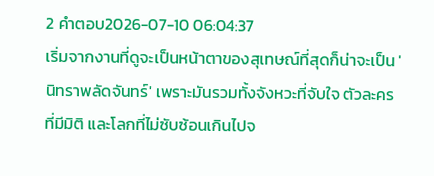2 คำตอบ2026-07-10 06:04:37
เริ่มจากงานที่ดูจะเป็นหน้าตาของสุเทษณ์ที่สุดก็น่าจะเป็น 'นิทราพลัดจันทร์' เพราะมันรวมทั้งจังหวะที่จับใจ ตัวละครที่มีมิติ และโลกที่ไม่ซับซ้อนเกินไปจ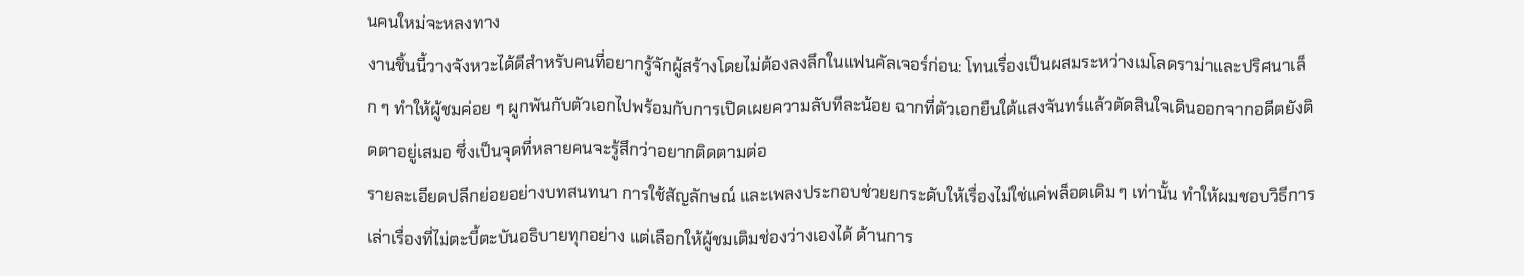นคนใหม่จะหลงทาง
งานชิ้นนี้วางจังหวะได้ดีสำหรับคนที่อยากรู้จักผู้สร้างโดยไม่ต้องลงลึกในแฟนคัลเจอร์ก่อน: โทนเรื่องเป็นผสมระหว่างเมโลดราม่าและปริศนาเล็ก ๆ ทำให้ผู้ชมค่อย ๆ ผูกพันกับตัวเอกไปพร้อมกับการเปิดเผยความลับทีละน้อย ฉากที่ตัวเอกยืนใต้แสงจันทร์แล้วตัดสินใจเดินออกจากอดีตยังติดตาอยู่เสมอ ซึ่งเป็นจุดที่หลายคนจะรู้สึกว่าอยากติดตามต่อ
รายละเอียดปลีกย่อยอย่างบทสนทนา การใช้สัญลักษณ์ และเพลงประกอบช่วยยกระดับให้เรื่องไม่ใช่แค่พล็อตเดิม ๆ เท่านั้น ทำให้ผมชอบวิธีการเล่าเรื่องที่ไม่ตะบี้ตะบันอธิบายทุกอย่าง แต่เลือกให้ผู้ชมเติมช่องว่างเองได้ ด้านการ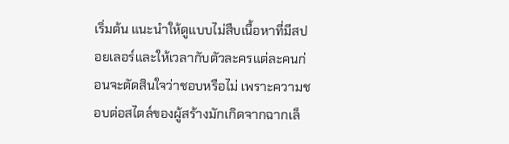เริ่มต้น แนะนำให้ดูแบบไม่สืบเนื้อหาที่มีสปอยเลอร์และให้เวลากับตัวละครแต่ละคนก่อนจะตัดสินใจว่าชอบหรือไม่ เพราะความชอบต่อสไตล์ของผู้สร้างมักเกิดจากฉากเล็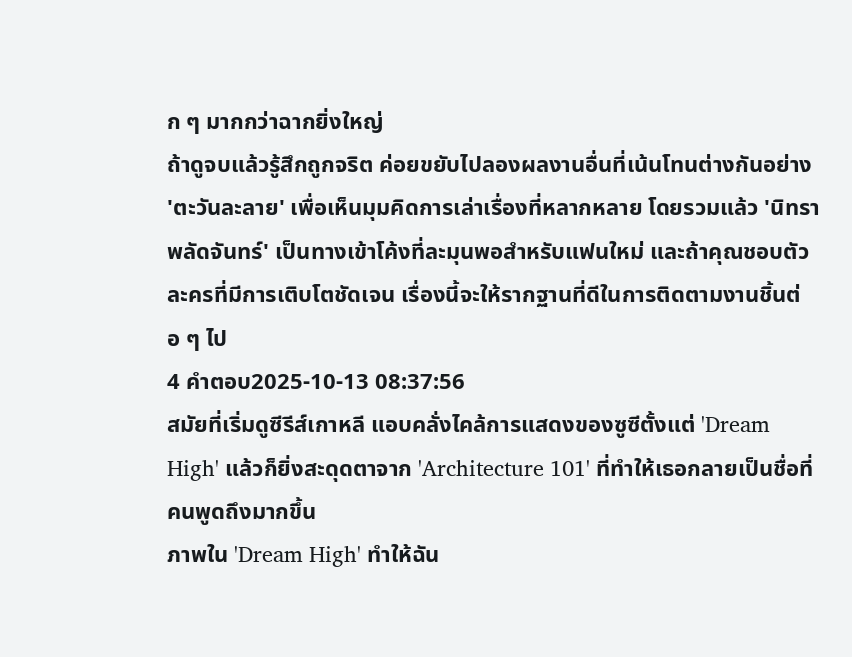ก ๆ มากกว่าฉากยิ่งใหญ่
ถ้าดูจบแล้วรู้สึกถูกจริต ค่อยขยับไปลองผลงานอื่นที่เน้นโทนต่างกันอย่าง 'ตะวันละลาย' เพื่อเห็นมุมคิดการเล่าเรื่องที่หลากหลาย โดยรวมแล้ว 'นิทราพลัดจันทร์' เป็นทางเข้าโค้งที่ละมุนพอสำหรับแฟนใหม่ และถ้าคุณชอบตัวละครที่มีการเติบโตชัดเจน เรื่องนี้จะให้รากฐานที่ดีในการติดตามงานชิ้นต่อ ๆ ไป
4 คำตอบ2025-10-13 08:37:56
สมัยที่เริ่มดูซีรีส์เกาหลี แอบคลั่งไคล้การแสดงของซูซีตั้งแต่ 'Dream High' แล้วก็ยิ่งสะดุดตาจาก 'Architecture 101' ที่ทำให้เธอกลายเป็นชื่อที่คนพูดถึงมากขึ้น
ภาพใน 'Dream High' ทำให้ฉัน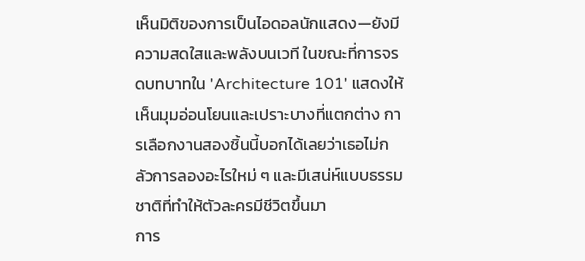เห็นมิติของการเป็นไอดอลนักแสดง—ยังมีความสดใสและพลังบนเวที ในขณะที่การจรดบทบาทใน 'Architecture 101' แสดงให้เห็นมุมอ่อนโยนและเปราะบางที่แตกต่าง การเลือกงานสองชิ้นนี้บอกได้เลยว่าเธอไม่กลัวการลองอะไรใหม่ ๆ และมีเสน่ห์แบบธรรมชาติที่ทำให้ตัวละครมีชีวิตขึ้นมา
การ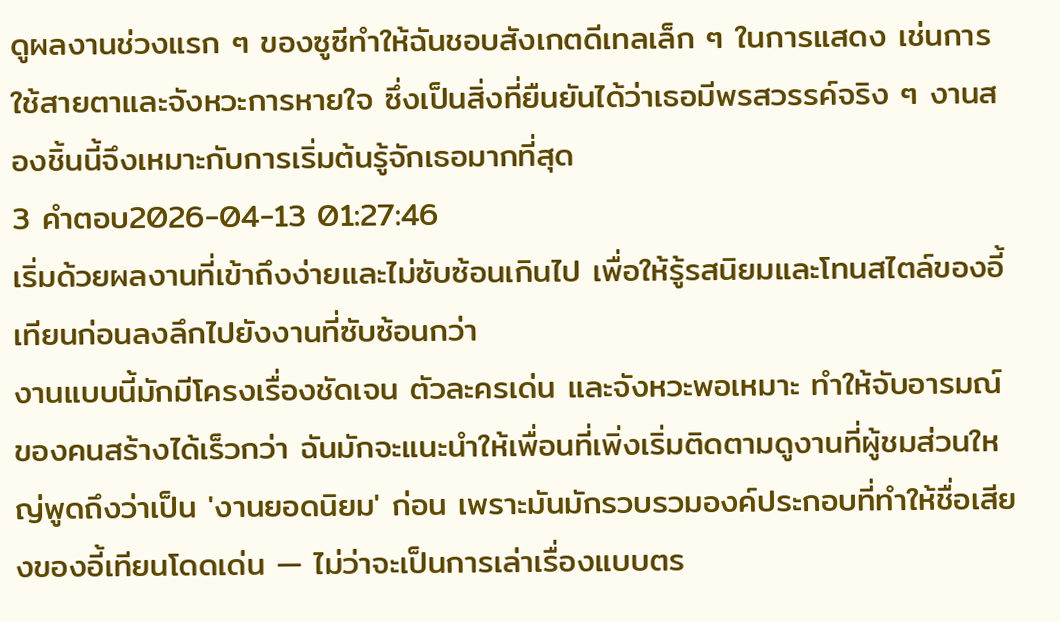ดูผลงานช่วงแรก ๆ ของซูซีทำให้ฉันชอบสังเกตดีเทลเล็ก ๆ ในการแสดง เช่นการใช้สายตาและจังหวะการหายใจ ซึ่งเป็นสิ่งที่ยืนยันได้ว่าเธอมีพรสวรรค์จริง ๆ งานสองชิ้นนี้จึงเหมาะกับการเริ่มต้นรู้จักเธอมากที่สุด
3 คำตอบ2026-04-13 01:27:46
เริ่มด้วยผลงานที่เข้าถึงง่ายและไม่ซับซ้อนเกินไป เพื่อให้รู้รสนิยมและโทนสไตล์ของอี้เทียนก่อนลงลึกไปยังงานที่ซับซ้อนกว่า
งานแบบนี้มักมีโครงเรื่องชัดเจน ตัวละครเด่น และจังหวะพอเหมาะ ทำให้จับอารมณ์ของคนสร้างได้เร็วกว่า ฉันมักจะแนะนำให้เพื่อนที่เพิ่งเริ่มติดตามดูงานที่ผู้ชมส่วนใหญ่พูดถึงว่าเป็น 'งานยอดนิยม' ก่อน เพราะมันมักรวบรวมองค์ประกอบที่ทำให้ชื่อเสียงของอี้เทียนโดดเด่น — ไม่ว่าจะเป็นการเล่าเรื่องแบบตร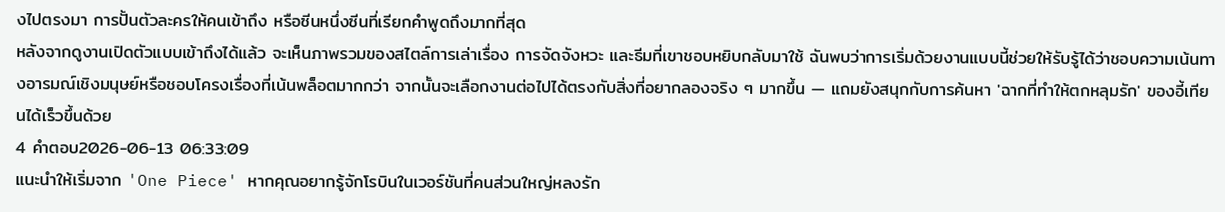งไปตรงมา การปั้นตัวละครให้คนเข้าถึง หรือซีนหนึ่งซีนที่เรียกคำพูดถึงมากที่สุด
หลังจากดูงานเปิดตัวแบบเข้าถึงได้แล้ว จะเห็นภาพรวมของสไตล์การเล่าเรื่อง การจัดจังหวะ และธีมที่เขาชอบหยิบกลับมาใช้ ฉันพบว่าการเริ่มด้วยงานแบบนี้ช่วยให้รับรู้ได้ว่าชอบความเน้นทางอารมณ์เชิงมนุษย์หรือชอบโครงเรื่องที่เน้นพล็อตมากกว่า จากนั้นจะเลือกงานต่อไปได้ตรงกับสิ่งที่อยากลองจริง ๆ มากขึ้น — แถมยังสนุกกับการค้นหา 'ฉากที่ทำให้ตกหลุมรัก' ของอี้เทียนได้เร็วขึ้นด้วย
4 คำตอบ2026-06-13 06:33:09
แนะนำให้เริ่มจาก 'One Piece' หากคุณอยากรู้จักโรบินในเวอร์ชันที่คนส่วนใหญ่หลงรัก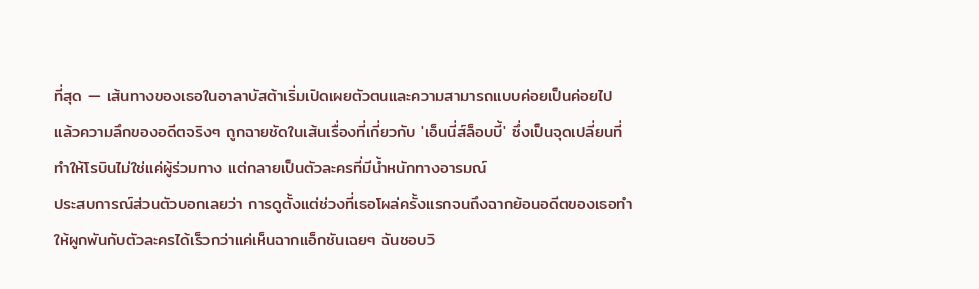ที่สุด — เส้นทางของเธอในอาลาบัสต้าเริ่มเปิดเผยตัวตนและความสามารถแบบค่อยเป็นค่อยไป แล้วความลึกของอดีตจริงๆ ถูกฉายชัดในเส้นเรื่องที่เกี่ยวกับ 'เอ็นนี่ส์ล็อบบี้' ซึ่งเป็นจุดเปลี่ยนที่ทำให้โรบินไม่ใช่แค่ผู้ร่วมทาง แต่กลายเป็นตัวละครที่มีน้ำหนักทางอารมณ์
ประสบการณ์ส่วนตัวบอกเลยว่า การดูตั้งแต่ช่วงที่เธอโผล่ครั้งแรกจนถึงฉากย้อนอดีตของเธอทำให้ผูกพันกับตัวละครได้เร็วกว่าแค่เห็นฉากแอ็กชันเฉยๆ ฉันชอบวิ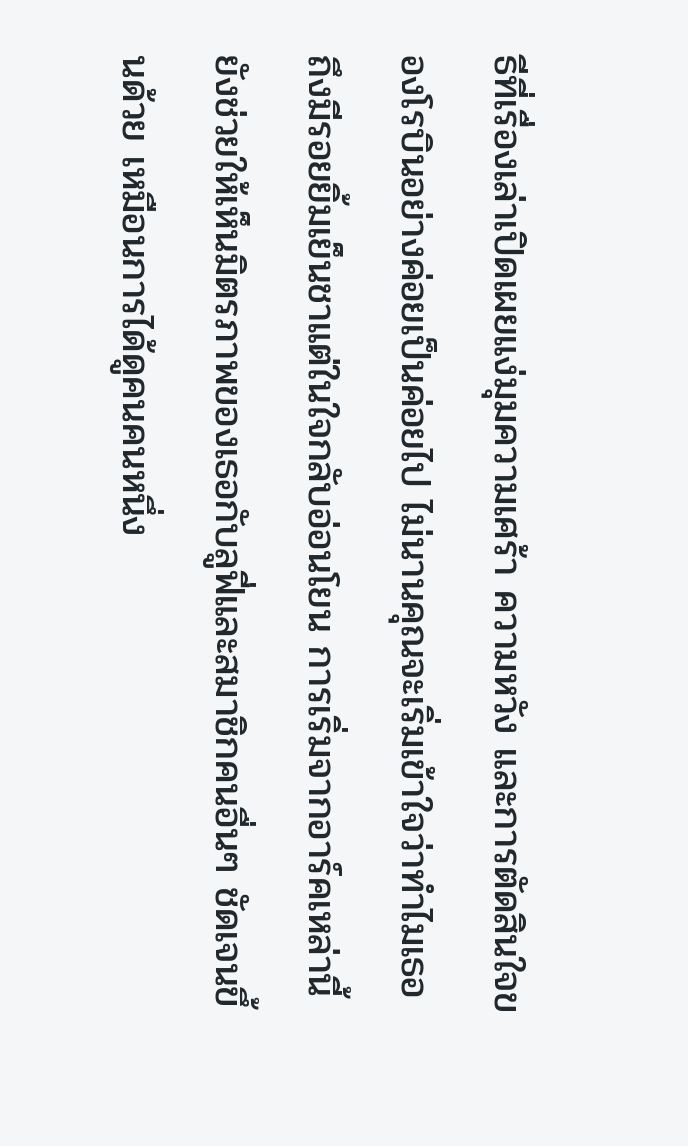ธีที่เรื่องเล่าเปิดเผยแง่มุมความเศร้า ความหวัง และการตัดสินใจของโรบินอย่างค่อยเป็นค่อยไป ไม่นานคุณจะเริ่มเข้าใจว่าทำไมเธอถึงมีรอยยิ้มเย็นชาแต่ในใจกลับอ่อนโยน การเริ่มจากอาร์คเหล่านี้ยังช่วยให้เห็นมิตรภาพของเธอกับลูฟี่และสมาชิกคนอื่นๆ ชัดเจนขึ้นด้วย เหมือนการได้ดูคนคนหนึ่ง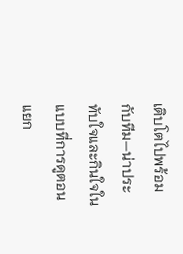เติบโตไปพร้อมกับทีม—น่าประทับใจและกินใจในแบบที่การดูตอนแยก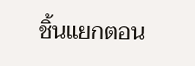ชิ้นแยกตอน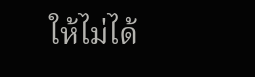ให้ไม่ได้